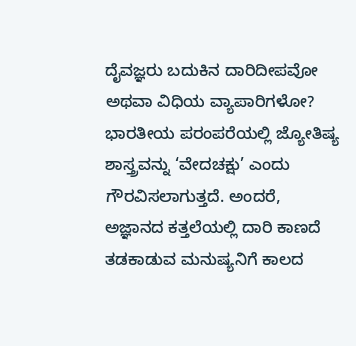ದೈವಜ್ಞರು ಬದುಕಿನ ದಾರಿದೀಪವೋ ಅಥವಾ ವಿಧಿಯ ವ್ಯಾಪಾರಿಗಳೋ?
ಭಾರತೀಯ ಪರಂಪರೆಯಲ್ಲಿ ಜ್ಯೋತಿಷ್ಯ ಶಾಸ್ತ್ರವನ್ನು ‘ವೇದಚಕ್ಷು’ ಎಂದು ಗೌರವಿಸಲಾಗುತ್ತದೆ. ಅಂದರೆ, ಅಜ್ಞಾನದ ಕತ್ತಲೆಯಲ್ಲಿ ದಾರಿ ಕಾಣದೆ ತಡಕಾಡುವ ಮನುಷ್ಯನಿಗೆ ಕಾಲದ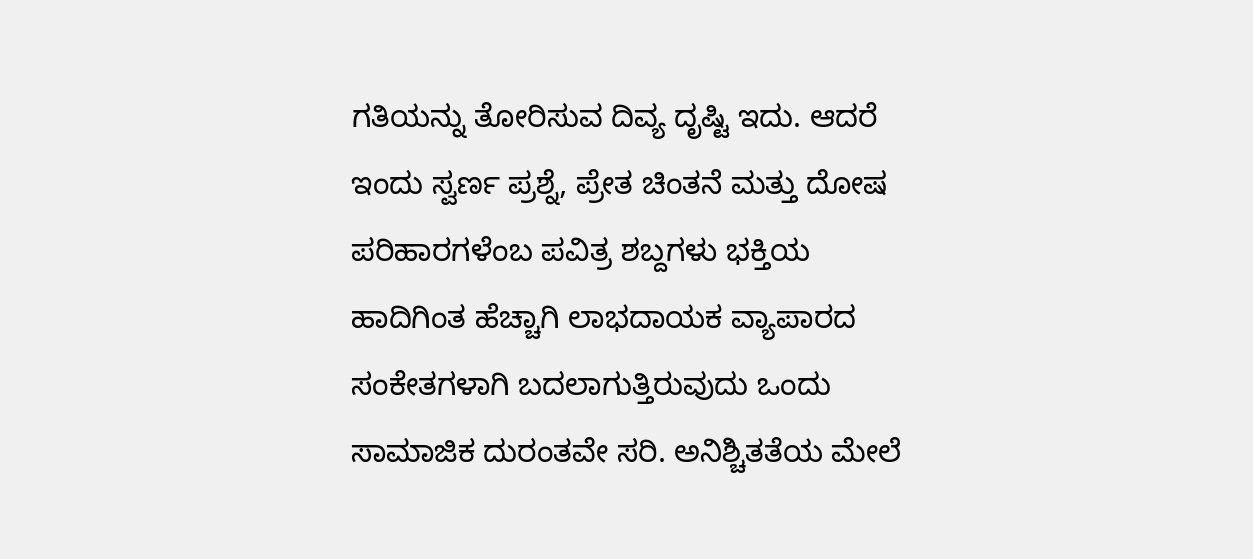ಗತಿಯನ್ನು ತೋರಿಸುವ ದಿವ್ಯ ದೃಷ್ಟಿ ಇದು. ಆದರೆ ಇಂದು ಸ್ವರ್ಣ ಪ್ರಶ್ನೆ, ಪ್ರೇತ ಚಿಂತನೆ ಮತ್ತು ದೋಷ ಪರಿಹಾರಗಳೆಂಬ ಪವಿತ್ರ ಶಬ್ದಗಳು ಭಕ್ತಿಯ ಹಾದಿಗಿಂತ ಹೆಚ್ಚಾಗಿ ಲಾಭದಾಯಕ ವ್ಯಾಪಾರದ ಸಂಕೇತಗಳಾಗಿ ಬದಲಾಗುತ್ತಿರುವುದು ಒಂದು ಸಾಮಾಜಿಕ ದುರಂತವೇ ಸರಿ. ಅನಿಶ್ಚಿತತೆಯ ಮೇಲೆ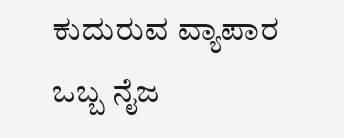ಕುದುರುವ ವ್ಯಾಪಾರ ಒಬ್ಬ ನೈಜ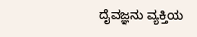ದೈವಜ್ಞನು ವ್ಯಕ್ತಿಯ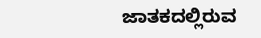ಜಾತಕದಲ್ಲಿರುವ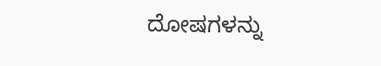ದೋಷಗಳನ್ನು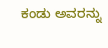ಕಂಡು ಅವರನ್ನು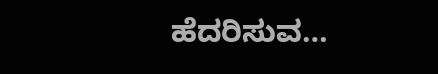ಹೆದರಿಸುವ…